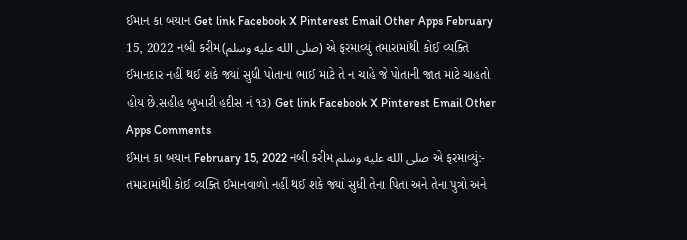ઈમાન કા બયાન Get link Facebook X Pinterest Email Other Apps February 15, 2022 નબી કરીમ(صلى الله عليه وسلم) એ ફરમાવ્યું તમારામાંથી કોઈ વ્યક્તિ ઈમાનદાર નહીં થઈ શકે જ્યાં સુધી પોતાના ભાઈ માટે તે ન ચાહે જે પોતાની જાત માટે ચાહતો હોય છે.સહીહ બુખારી હદીસ નં ૧૩) Get link Facebook X Pinterest Email Other Apps Comments
ઈમાન કા બયાન February 15, 2022 નબી કરીમ صلى الله عليه وسلم એ ફરમાવ્યું:- તમારામાંથી કોઈ વ્યક્તિ ઈમાનવાળો નહીં થઈ શકે જ્યાં સુધી તેના પિતા અને તેના પુત્રો અને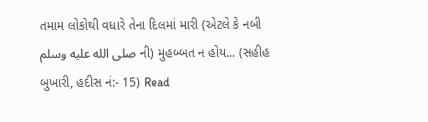તમામ લોકોથી વધારે તેના દિલમાં મારી (એટલે કે નબી صلى الله عليه وسلم ની) મુહબ્બત ન હોય... (સહીહ બુખારી, હદીસ નં:- 15) Read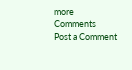more
Comments
Post a Comment